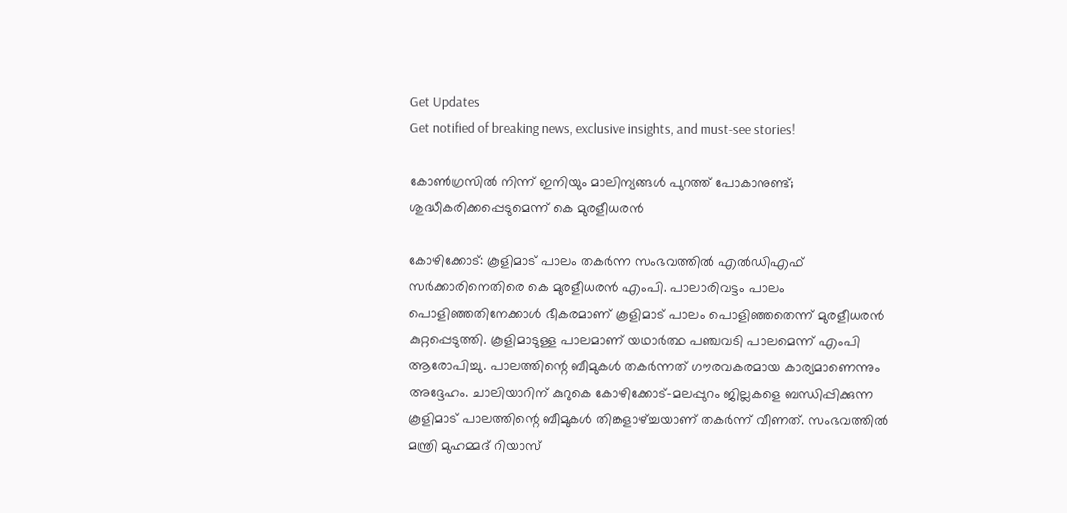Get Updates
Get notified of breaking news, exclusive insights, and must-see stories!

കോണ്‍ഗ്രസില്‍ നിന്ന് ഇനിയും മാലിന്യങ്ങള്‍ പുറത്ത് പോകാനുണ്ട്; ശുദ്ധീകരിക്കപ്പെടുമെന്ന് കെ മുരളീധരന്‍

കോഴിക്കോട്: കൂളിമാട് പാലം തകര്‍ന്ന സംഭവത്തില്‍ എല്‍ഡിഎഫ് സര്‍ക്കാരിനെതിരെ കെ മുരളീധരന്‍ എംപി. പാലാരിവട്ടം പാലം പൊളിഞ്ഞതിനേക്കാള്‍ ഭീകരമാണ് കൂളിമാട് പാലം പൊളിഞ്ഞതെന്ന് മുരളീധരന്‍ കുറ്റപ്പെടുത്തി. കൂളിമാടുള്ള പാലമാണ് യഥാര്‍ത്ഥ പഞ്ചവടി പാലമെന്ന് എംപി ആരോപിച്ചു. പാലത്തിന്റെ ബീമുകള്‍ തകര്‍ന്നത് ഗൗരവകരമായ കാര്യമാണെന്നും അദ്ദേഹം. ചാലിയാറിന് കുറുകെ കോഴിക്കോട്-മലപ്പുറം ജില്ലകളെ ബന്ധിപ്പിക്കുന്ന കൂളിമാട് പാലത്തിന്റെ ബീമുകള്‍ തിങ്കളാഴ്ച്ചയാണ് തകര്‍ന്ന് വീണത്. സംഭവത്തില്‍ മന്ത്രി മുഹമ്മദ് റിയാസ്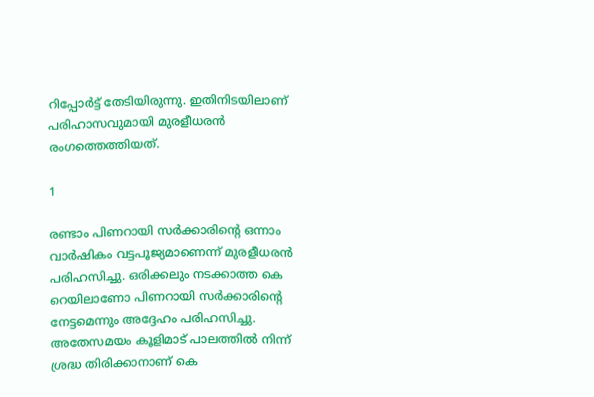റിപ്പോര്‍ട്ട് തേടിയിരുന്നു. ഇതിനിടയിലാണ് പരിഹാസവുമായി മുരളീധരന്‍ രംഗത്തെത്തിയത്.

1

രണ്ടാം പിണറായി സര്‍ക്കാരിന്റെ ഒന്നാം വാര്‍ഷികം വട്ടപൂജ്യമാണെന്ന് മുരളീധരന്‍ പരിഹസിച്ചു. ഒരിക്കലും നടക്കാത്ത കെ റെയിലാണോ പിണറായി സര്‍ക്കാരിന്റെ നേട്ടമെന്നും അദ്ദേഹം പരിഹസിച്ചു. അതേസമയം കൂളിമാട് പാലത്തില്‍ നിന്ന് ശ്രദ്ധ തിരിക്കാനാണ് കെ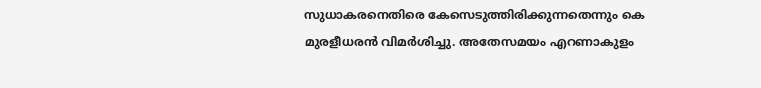സുധാകരനെതിരെ കേസെടുത്തിരിക്കുന്നതെന്നും കെ മുരളീധരന്‍ വിമര്‍ശിച്ചു. അതേസമയം എറണാകുളം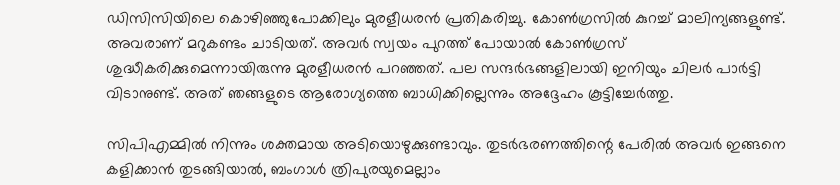ഡിസിസിയിലെ കൊഴിഞ്ഞുപോക്കിലും മുരളീധരന്‍ പ്രതികരിച്ചു. കോണ്‍ഗ്രസില്‍ കുറച്ച് മാലിന്യങ്ങളുണ്ട്. അവരാണ് മറുകണ്ടം ചാടിയത്. അവര്‍ സ്വയം പുറത്ത് പോയാല്‍ കോണ്‍ഗ്രസ് ശുദ്ധീകരിക്കുമെന്നായിരുന്നു മുരളീധരന്‍ പറഞ്ഞത്. പല സന്ദര്‍ഭങ്ങളിലായി ഇനിയും ചിലര്‍ പാര്‍ട്ടി വിടാനുണ്ട്. അത് ഞങ്ങളുടെ ആരോഗ്യത്തെ ബാധിക്കില്ലെന്നും അദ്ദേഹം കൂട്ടിച്ചേര്‍ത്തു.

സിപിഎമ്മില്‍ നിന്നും ശക്തമായ അടിയൊഴുക്കുണ്ടാവും. തുടര്‍ഭരണത്തിന്റെ പേരില്‍ അവര്‍ ഇങ്ങനെ കളിക്കാന്‍ തുടങ്ങിയാല്‍, ബംഗാള്‍ ത്രിപുരയുമെല്ലാം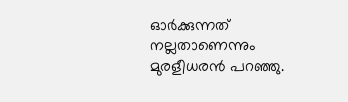ഓര്‍ക്കുന്നത് നല്ലതാണെന്നും മുരളീധരന്‍ പറഞ്ഞു.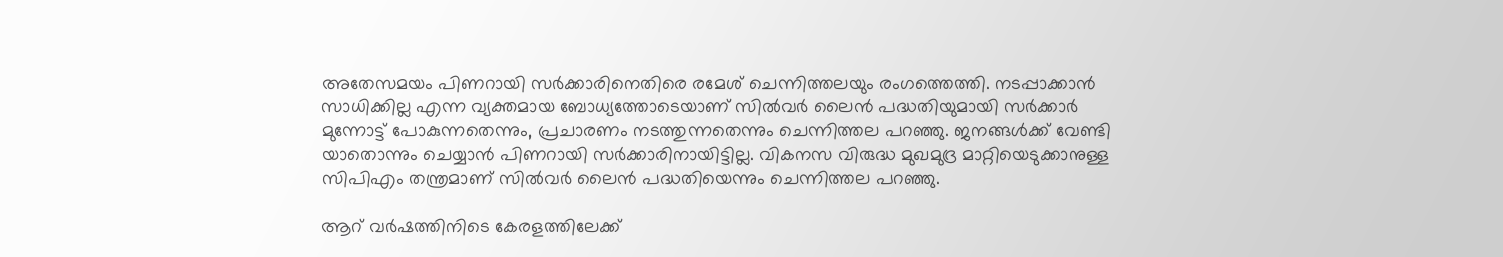അതേസമയം പിണറായി സര്‍ക്കാരിനെതിരെ രമേശ് ചെന്നിത്തലയും രംഗത്തെത്തി. നടപ്പാക്കാന്‍ സാധിക്കില്ല എന്ന വ്യക്തമായ ബോധ്യത്തോടെയാണ് സില്‍വര്‍ ലൈന്‍ പദ്ധതിയുമായി സര്‍ക്കാര്‍ മുന്നോട്ട് പോകുന്നതെന്നും, പ്രചാരണം നടത്തുന്നതെന്നും ചെന്നിത്തല പറഞ്ഞു. ജനങ്ങള്‍ക്ക് വേണ്ടി യാതൊന്നും ചെയ്യാന്‍ പിണറായി സര്‍ക്കാരിനായിട്ടില്ല. വികനസ വിരുദ്ധ മുഖമുദ്ര മാറ്റിയെടുക്കാനുള്ള സിപിഎം തന്ത്രമാണ് സില്‍വര്‍ ലൈന്‍ പദ്ധതിയെന്നും ചെന്നിത്തല പറഞ്ഞു.

ആറ് വര്‍ഷത്തിനിടെ കേരളത്തിലേക്ക്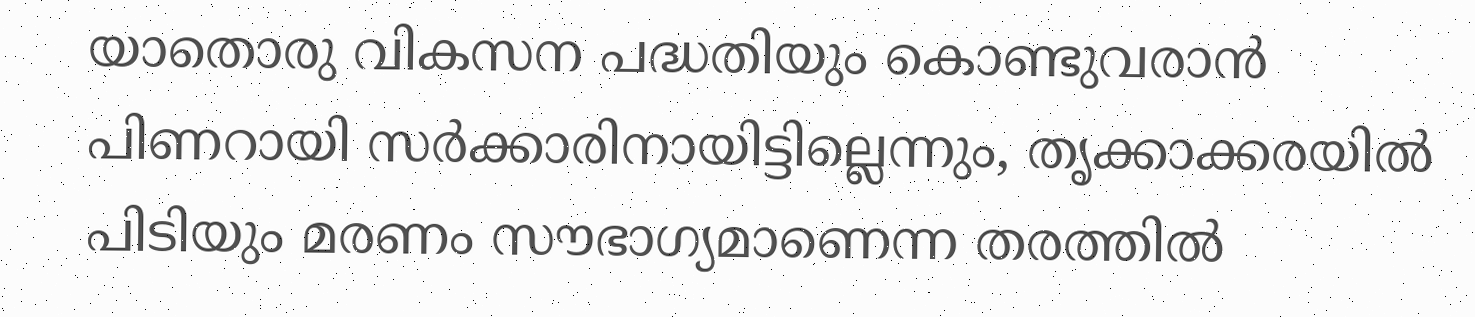യാതൊരു വികസന പദ്ധതിയും കൊണ്ടുവരാന്‍ പിണറായി സര്‍ക്കാരിനായിട്ടില്ലെന്നും, തൃക്കാക്കരയില്‍ പിടിയും മരണം സൗഭാഗ്യമാണെന്ന തരത്തില്‍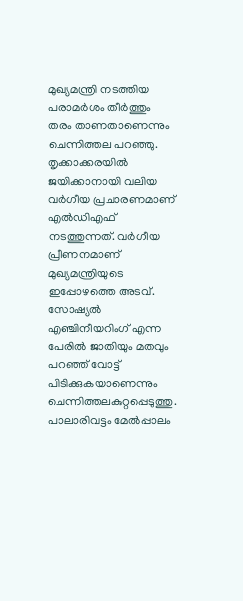മുഖ്യമന്ത്രി നടത്തിയ പരാമര്‍ശം തീര്‍ത്തും തരം താണതാണെന്നും ചെന്നിത്തല പറഞ്ഞു. തൃക്കാക്കരയില്‍ ജയിക്കാനായി വലിയ വര്‍ഗീയ പ്രചാരണമാണ് എല്‍ഡിഎഫ് നടത്തുന്നത്. വര്‍ഗീയ പ്രീണനമാണ് മുഖ്യമന്ത്രിയുടെ ഇപ്പോഴത്തെ അടവ്. സോഷ്യല്‍ എഞ്ചിനീയറിംഗ് എന്ന പേരില്‍ ജാതിയും മതവും പറഞ്ഞ് വോട്ട് പിടിക്കുകയാണെന്നും ചെന്നിത്തലകുറ്റപ്പെടുത്തു. പാലാരിവട്ടം മേല്‍പ്പാലം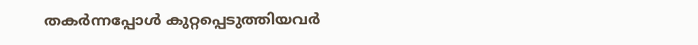തകര്‍ന്നപ്പോള്‍ കുറ്റപ്പെടുത്തിയവര്‍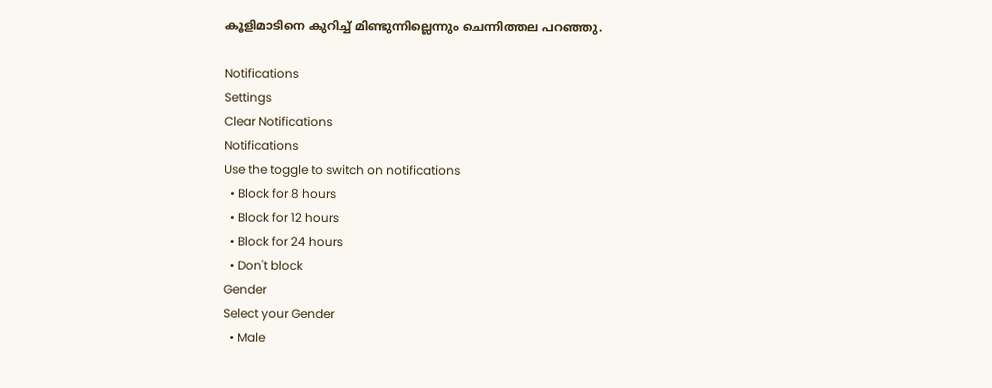കൂളിമാടിനെ കുറിച്ച് മിണ്ടുന്നില്ലെന്നും ചെന്നിത്തല പറഞ്ഞു.

Notifications
Settings
Clear Notifications
Notifications
Use the toggle to switch on notifications
  • Block for 8 hours
  • Block for 12 hours
  • Block for 24 hours
  • Don't block
Gender
Select your Gender
  • Male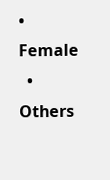• Female
  • Others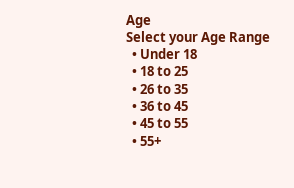Age
Select your Age Range
  • Under 18
  • 18 to 25
  • 26 to 35
  • 36 to 45
  • 45 to 55
  • 55+